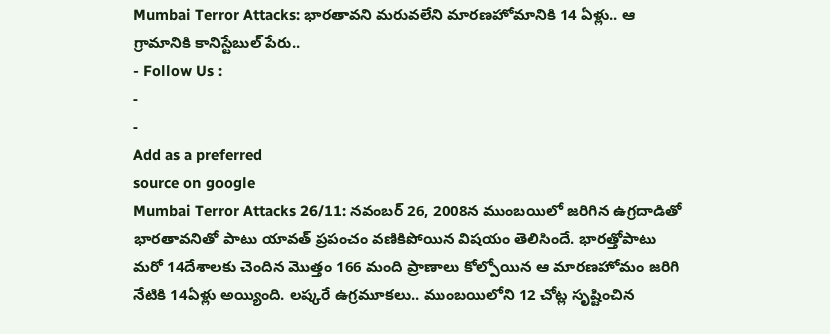Mumbai Terror Attacks: భారతావని మరువలేని మారణహోమానికి 14 ఏళ్లు.. ఆ గ్రామానికి కానిస్టేబుల్ పేరు..
- Follow Us :
-
-
Add as a preferred
source on google
Mumbai Terror Attacks 26/11: నవంబర్ 26, 2008న ముంబయిలో జరిగిన ఉగ్రదాడితో భారతావనితో పాటు యావత్ ప్రపంచం వణికిపోయిన విషయం తెలిసిందే. భారత్తోపాటు మరో 14దేశాలకు చెందిన మొత్తం 166 మంది ప్రాణాలు కోల్పోయిన ఆ మారణహోమం జరిగి నేటికి 14ఏళ్లు అయ్యింది. లష్కరే ఉగ్రమూకలు.. ముంబయిలోని 12 చోట్ల సృష్టించిన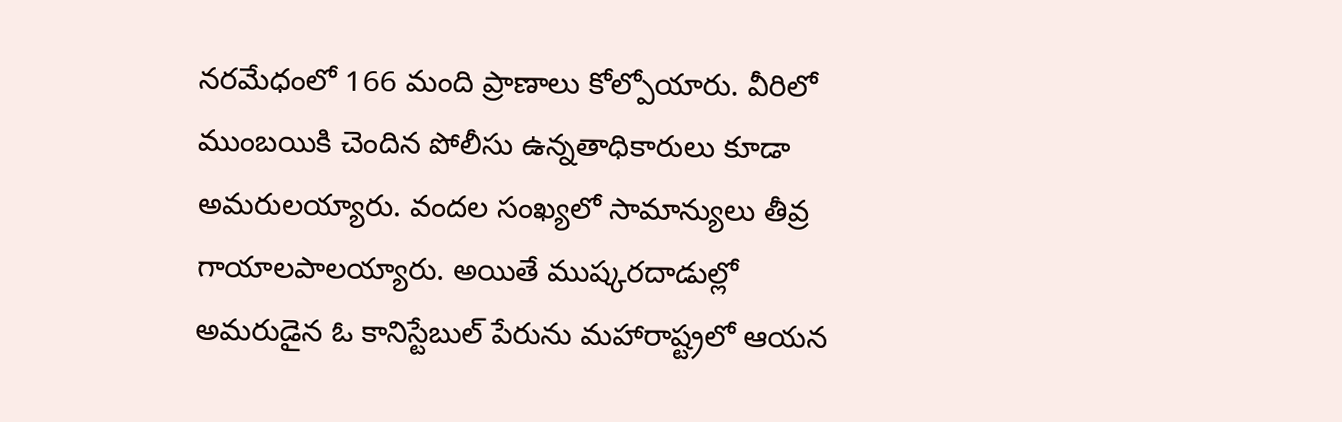నరమేధంలో 166 మంది ప్రాణాలు కోల్పోయారు. వీరిలో ముంబయికి చెందిన పోలీసు ఉన్నతాధికారులు కూడా అమరులయ్యారు. వందల సంఖ్యలో సామాన్యులు తీవ్ర గాయాలపాలయ్యారు. అయితే ముష్కరదాడుల్లో అమరుడైన ఓ కానిస్టేబుల్ పేరును మహారాష్ట్రలో ఆయన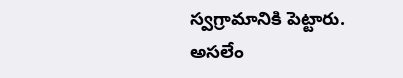స్వగ్రామానికి పెట్టారు.
అసలేం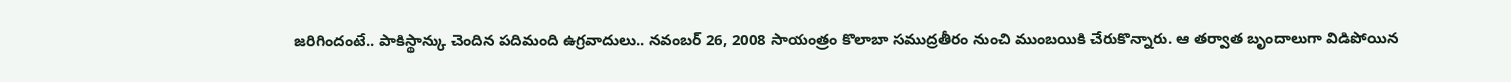జరిగిందంటే.. పాకిస్థాన్కు చెందిన పదిమంది ఉగ్రవాదులు.. నవంబర్ 26, 2008 సాయంత్రం కొలాబా సముద్రతీరం నుంచి ముంబయికి చేరుకొన్నారు. ఆ తర్వాత బృందాలుగా విడిపోయిన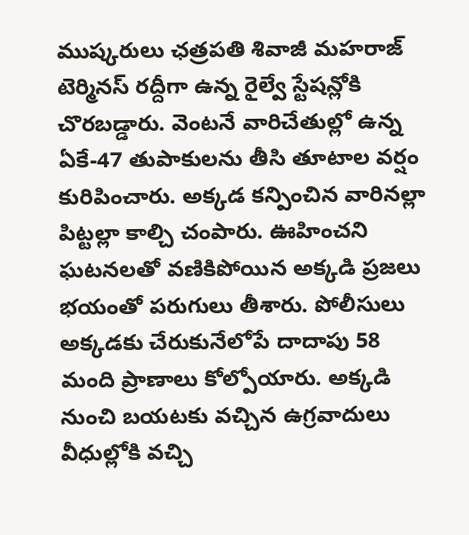ముష్కరులు ఛత్రపతి శివాజీ మహరాజ్ టెర్మినస్ రద్దీగా ఉన్న రైల్వే స్టేషన్లోకి చొరబడ్డారు. వెంటనే వారిచేతుల్లో ఉన్న ఏకే-47 తుపాకులను తీసి తూటాల వర్షం కురిపించారు. అక్కడ కన్పించిన వారినల్లా పిట్టల్లా కాల్చి చంపారు. ఊహించని ఘటనలతో వణికిపోయిన అక్కడి ప్రజలు భయంతో పరుగులు తీశారు. పోలీసులు అక్కడకు చేరుకునేలోపే దాదాపు 58 మంది ప్రాణాలు కోల్పోయారు. అక్కడి నుంచి బయటకు వచ్చిన ఉగ్రవాదులు వీధుల్లోకి వచ్చి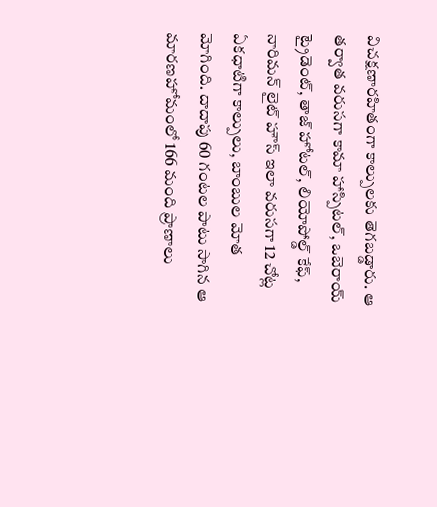విచక్షణారహితంగా కాల్పులకు తెగబడ్డారు. ఆ తర్వాత వరుసగా కామా హాస్పిటల్, ఒబెరాయ్ ట్రైడెంట్, తాజ్ హోటల్, లియోపోల్డ్ కేఫ్, నారిమన్ లైట్ హౌస్ ఇలా వరుసగా 12 చోట్ల ఏకధాటిగా కాల్పులు, బాంబుల మోత మోగింది. దాదాపు 60 గంటల పాటు సాగిన ఆ మారణహోమంలో 166 మంది ప్రాణాలు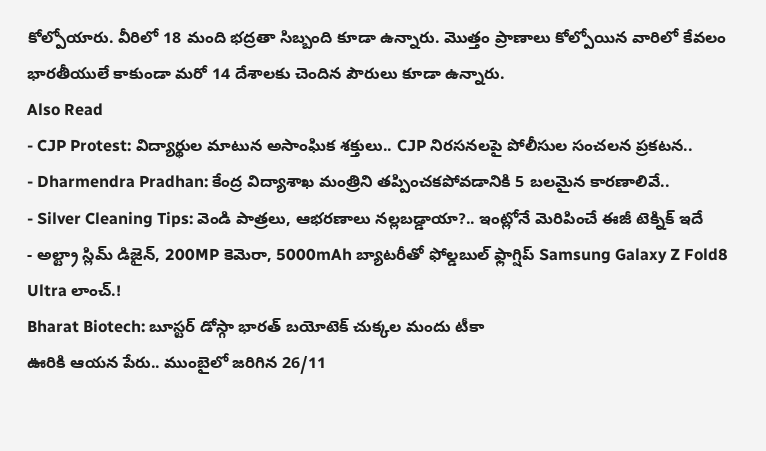కోల్పోయారు. వీరిలో 18 మంది భద్రతా సిబ్బంది కూడా ఉన్నారు. మొత్తం ప్రాణాలు కోల్పోయిన వారిలో కేవలం భారతీయులే కాకుండా మరో 14 దేశాలకు చెందిన పౌరులు కూడా ఉన్నారు.
Also Read
- CJP Protest: విద్యార్థుల మాటున అసాంఘిక శక్తులు.. CJP నిరసనలపై పోలీసుల సంచలన ప్రకటన..
- Dharmendra Pradhan: కేంద్ర విద్యాశాఖ మంత్రిని తప్పించకపోవడానికి 5 బలమైన కారణాలివే..
- Silver Cleaning Tips: వెండి పాత్రలు, ఆభరణాలు నల్లబడ్డాయా?.. ఇంట్లోనే మెరిపించే ఈజీ టెక్నిక్ ఇదే
- అల్ట్రా స్లిమ్ డిజైన్, 200MP కెమెరా, 5000mAh బ్యాటరీతో ఫోల్డబుల్ ఫ్లాగ్షిప్ Samsung Galaxy Z Fold8 Ultra లాంచ్.!
Bharat Biotech: బూస్టర్ డోస్గా భారత్ బయోటెక్ చుక్కల మందు టీకా
ఊరికి ఆయన పేరు.. ముంబైలో జరిగిన 26/11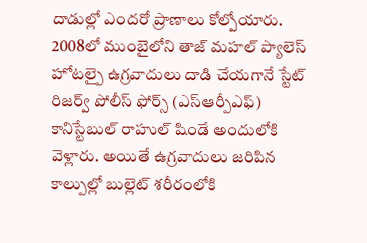దాడుల్లో ఎందరో ప్రాణాలు కోల్పోయారు. 2008లో ముంబైలోని తాజ్ మహల్ ప్యాలెస్ హోటల్పై ఉగ్రవాదులు దాడి చేయగానే స్టేట్ రిజర్వ్ పోలీస్ ఫోర్స్ (ఎస్ఆర్పీఎఫ్) కానిస్టేబుల్ రాహుల్ షిండే అందులోకి వెళ్లారు. అయితే ఉగ్రవాదులు జరిపిన కాల్పుల్లో బుల్లెట్ శరీరంలోకి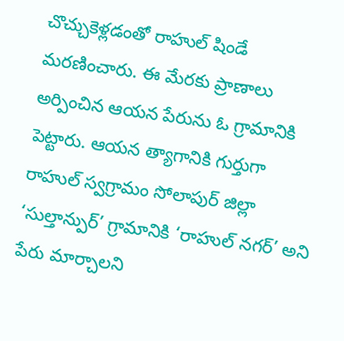చొచ్చుకెళ్లడంతో రాహుల్ షిండే మరణించారు. ఈ మేరకు ప్రాణాలు అర్పించిన ఆయన పేరును ఓ గ్రామానికి పెట్టారు. ఆయన త్యాగానికి గుర్తుగా రాహుల్ స్వగ్రామం సోలాపుర్ జిల్లా ‘సుల్తాన్పుర్’ గ్రామానికి ‘రాహుల్ నగర్’ అని పేరు మార్చాలని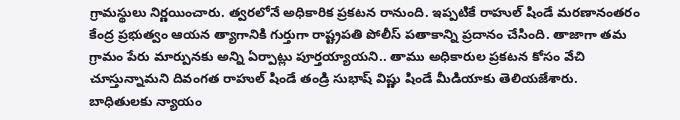గ్రామస్థులు నిర్ణయించారు. త్వరలోనే అధికారిక ప్రకటన రానుంది. ఇప్పటికే రాహుల్ షిండే మరణానంతరం కేంద్ర ప్రభుత్వం ఆయన త్యాగానికి గుర్తుగా రాష్ట్రపతి పోలీస్ పతాకాన్ని ప్రదానం చేసింది. తాజాగా తమ గ్రామం పేరు మార్పునకు అన్ని ఏర్పాట్లు పూర్తయ్యాయని.. తాము అధికారుల ప్రకటన కోసం వేచి చూస్తున్నామని దివంగత రాహుల్ షిండే తండ్రి సుభాష్ విష్ణు షిండే మీడియాకు తెలియజేశారు.
బాధితులకు న్యాయం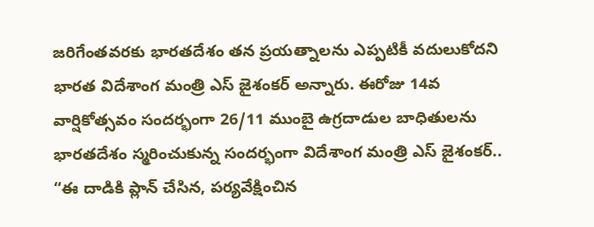జరిగేంతవరకు భారతదేశం తన ప్రయత్నాలను ఎప్పటికీ వదులుకోదని భారత విదేశాంగ మంత్రి ఎస్ జైశంకర్ అన్నారు. ఈరోజు 14వ వార్షికోత్సవం సందర్భంగా 26/11 ముంబై ఉగ్రదాడుల బాధితులను భారతదేశం స్మరించుకున్న సందర్భంగా విదేశాంగ మంత్రి ఎస్ జైశంకర్.. “ఈ దాడికి ప్లాన్ చేసిన, పర్యవేక్షించిన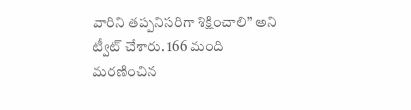వారిని తప్పనిసరిగా శిక్షించాలి” అని ట్వీట్ చేశారు. 166 మంది మరణించిన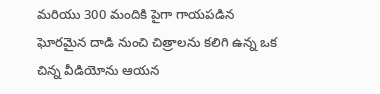మరియు 300 మందికి పైగా గాయపడిన ఘోరమైన దాడి నుంచి చిత్రాలను కలిగి ఉన్న ఒక చిన్న వీడియోను ఆయన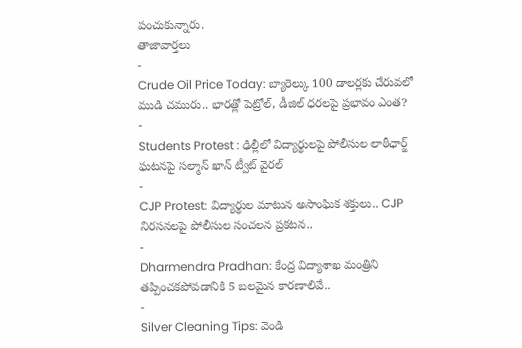పంచుకున్నారు.
తాజావార్తలు
-
Crude Oil Price Today: బ్యారెల్కు 100 డాలర్లకు చేరువలో ముడి చమురు.. భారత్లో పెట్రోల్, డీజిల్ ధరలపై ప్రభావం ఎంత?
-
Students Protest : ఢిల్లీలో విద్యార్థులపై పోలీసుల లాఠీఛార్జ్ ఘటనపై సల్మాన్ ఖాన్ ట్వీట్ వైరల్
-
CJP Protest: విద్యార్థుల మాటున అసాంఘిక శక్తులు.. CJP నిరసనలపై పోలీసుల సంచలన ప్రకటన..
-
Dharmendra Pradhan: కేంద్ర విద్యాశాఖ మంత్రిని తప్పించకపోవడానికి 5 బలమైన కారణాలివే..
-
Silver Cleaning Tips: వెండి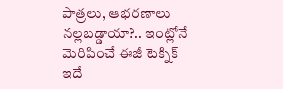పాత్రలు, ఆభరణాలు నల్లబడ్డాయా?.. ఇంట్లోనే మెరిపించే ఈజీ టెక్నిక్ ఇదే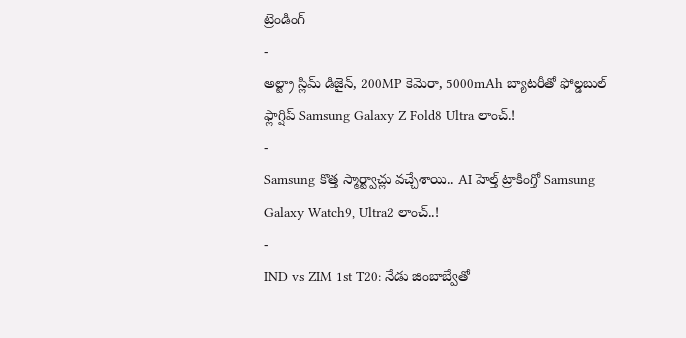ట్రెండింగ్
-
అల్ట్రా స్లిమ్ డిజైన్, 200MP కెమెరా, 5000mAh బ్యాటరీతో ఫోల్డబుల్ ఫ్లాగ్షిప్ Samsung Galaxy Z Fold8 Ultra లాంచ్.!
-
Samsung కొత్త స్మార్ట్వాచ్లు వచ్చేశాయి.. AI హెల్త్ ట్రాకింగ్తో Samsung Galaxy Watch9, Ultra2 లాంచ్..!
-
IND vs ZIM 1st T20: నేడు జింబాబ్వేతో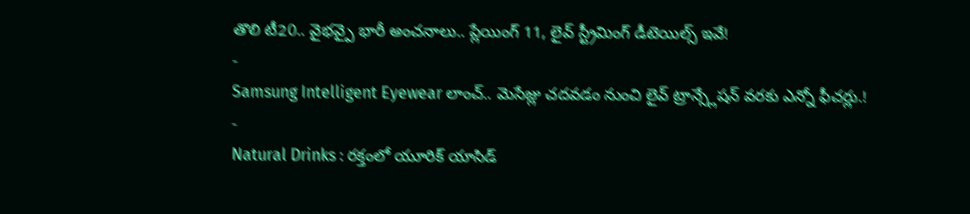తొలి టీ20.. వైభవ్పై భారీ అంచనాలు.. ప్లేయింగ్ 11, లైవ్ స్ట్రీమింగ్ డీటెయిల్స్ ఇవే!
-
Samsung Intelligent Eyewear లాంచ్.. మెసేజ్లు చదవడం నుంచి లైవ్ ట్రాన్స్లేషన్ వరకు ఎన్నో ఫీచర్లు.!
-
Natural Drinks : రక్తంలో యూరిక్ యాసిడ్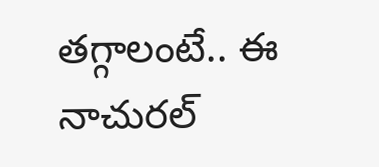తగ్గాలంటే.. ఈ నాచురల్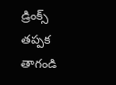డ్రింక్స్ తప్పక తాగండి